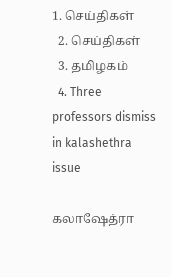1. செய்திகள்
  2. செய்திகள்
  3. த‌மிழக‌ம்
  4. Three professors dismiss in kalashethra issue

கலாஷேத்ரா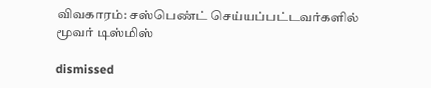விவகாரம்: சஸ்பெண்ட் செய்யப்பட்டவர்களில் மூவர் டிஸ்மிஸ்

dismissed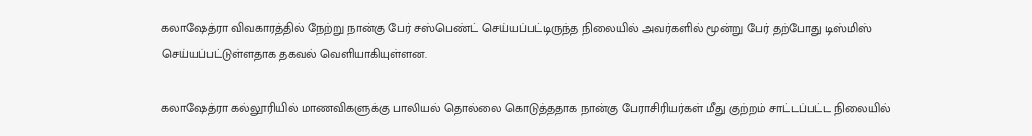கலாஷேத்ரா விவகாரத்தில் நேற்று நான்கு பேர் சஸ்பெண்ட் செய்யப்பட்டிருந்த நிலையில் அவர்களில் மூன்று பேர் தற்போது டிஸ்மிஸ் செய்யப்பட்டுள்ளதாக தகவல் வெளியாகியுள்ளன.

கலாஷேத்ரா கல்லூரியில் மாணவிகளுக்கு பாலியல் தொல்லை கொடுத்ததாக நான்கு பேராசிரியர்கள் மீது குற்றம் சாட்டப்பட்ட நிலையில்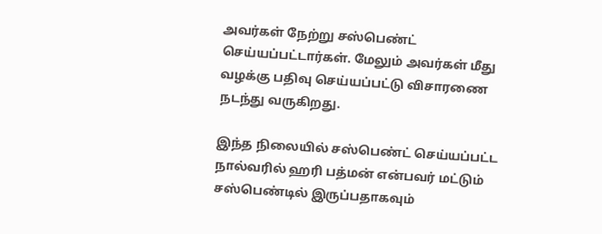அவர்கள் நேற்று சஸ்பெண்ட் செய்யப்பட்டார்கள். மேலும் அவர்கள் மீது வழக்கு பதிவு செய்யப்பட்டு விசாரணை நடந்து வருகிறது.

இந்த நிலையில் சஸ்பெண்ட் செய்யப்பட்ட நால்வரில் ஹரி பத்மன் என்பவர் மட்டும் சஸ்பெண்டில் இருப்பதாகவும்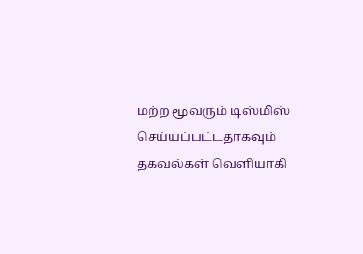மற்ற மூவரும் டிஸ்மிஸ் செய்யப்பட்டதாகவும் தகவல்கள் வெளியாகி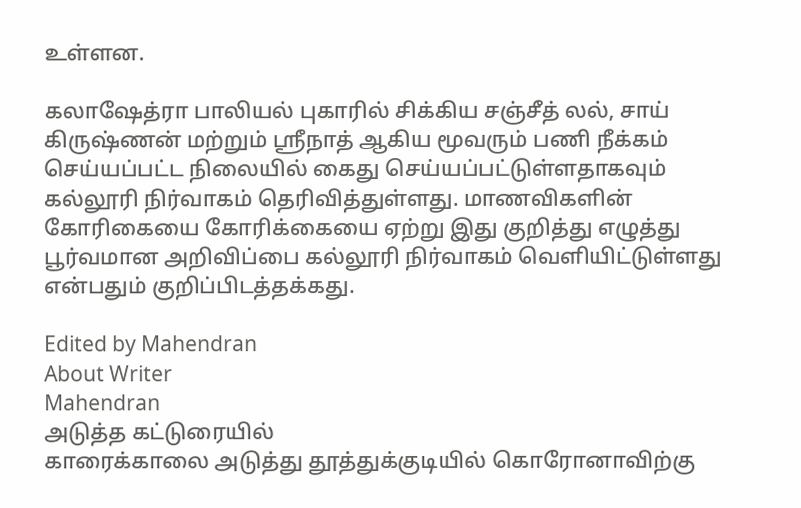உள்ளன.

கலாஷேத்ரா பாலியல் புகாரில் சிக்கிய சஞ்சீத் லல், சாய் கிருஷ்ணன் மற்றும் ஸ்ரீநாத் ஆகிய மூவரும் பணி நீக்கம் செய்யப்பட்ட நிலையில் கைது செய்யப்பட்டுள்ளதாகவும் கல்லூரி நிர்வாகம் தெரிவித்துள்ளது. மாணவிகளின் கோரிகையை கோரிக்கையை ஏற்று இது குறித்து எழுத்து பூர்வமான அறிவிப்பை கல்லூரி நிர்வாகம் வெளியிட்டுள்ளது என்பதும் குறிப்பிடத்தக்கது.

Edited by Mahendran
About Writer
Mahendran
அடுத்த கட்டுரையில்
காரைக்காலை அடுத்து தூத்துக்குடியில் கொரோனாவிற்கு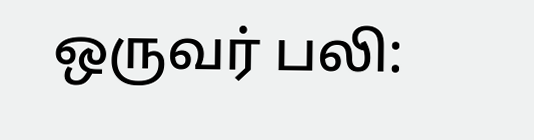ஒருவர் பலி: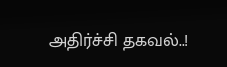அதிர்ச்சி தகவல்..!